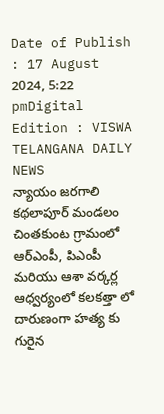Date of Publish : 17 August 2024, 5:22 pmDigital Edition : VISWA TELANGANA DAILY NEWS
న్యాయం జరగాలి
కథలాపూర్ మండలం చింతకుంట గ్రామంలో ఆర్ఎంపీ, పిఎంపీ మరియు ఆశా వర్కర్ల ఆధ్వర్యంలో కలకత్తా లో దారుణంగా హత్య కు గురైన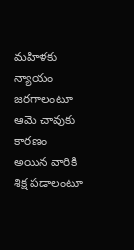మహిళకు న్యాయం జరగాలంటూ ఆమె చావుకు కారణం అయిన వారికి శిక్ష పడాలంటూ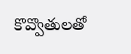కొవ్వొతులతో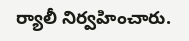ర్యాలీ నిర్వహించారు.